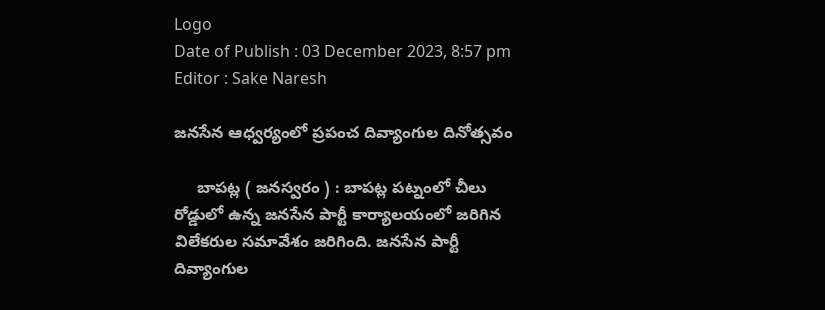Logo
Date of Publish : 03 December 2023, 8:57 pm
Editor : Sake Naresh

జనసేన ఆధ్వర్యంలో ప్రపంచ దివ్యాంగుల దినోత్సవం

     బాపట్ల ( జనస్వరం ) : బాపట్ల పట్నంలో చీలు రోడ్డులో ఉన్న జనసేన పార్టీ కార్యాలయంలో జరిగిన విలేకరుల సమావేశం జరిగింది. జనసేన పార్టీ దివ్యాంగుల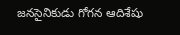జనసైనికుడు గోగన ఆదిశేషు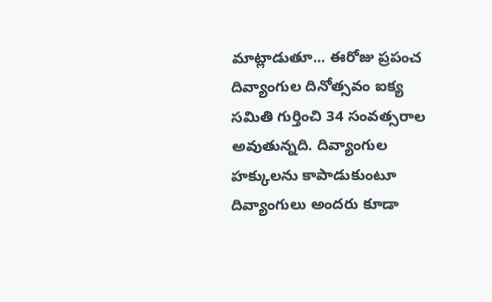మాట్లాడుతూ... ఈరోజు ప్రపంచ దివ్యాంగుల దినోత్సవం ఐక్య సమితి గుర్తించి 34 సంవత్సరాల అవుతున్నది. దివ్యాంగుల హక్కులను కాపాడుకుంటూ దివ్యాంగులు అందరు కూడా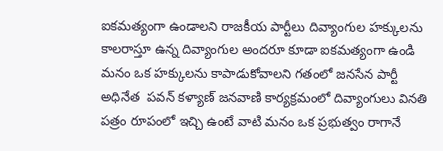ఐకమత్యంగా ఉండాలని రాజకీయ పార్టీలు దివ్యాంగుల హక్కులను కాలరాస్తూ ఉన్న దివ్యాంగుల అందరూ కూడా ఐకమత్యంగా ఉండి మనం ఒక హక్కులను కాపాడుకోవాలని గతంలో జనసేన పార్టీ అధినేత  పవన్ కళ్యాణ్ జనవాణి కార్యక్రమంలో దివ్యాంగులు వినతి పత్రం రూపంలో ఇచ్చి ఉంటే వాటి మనం ఒక ప్రభుత్వం రాగానే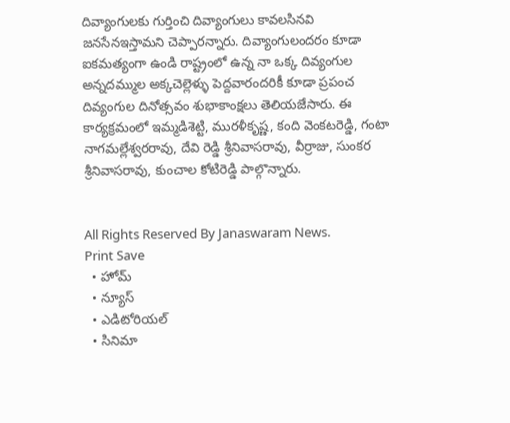దివ్యాంగులకు గుర్తించి దివ్యాంగులు కావలసినవి జనసేనఇస్తామని చెప్పారన్నారు. దివ్యాంగులందరం కూడా ఐకమత్యంగా ఉండి రాష్ట్రంలో ఉన్న నా ఒక్క దివ్యంగుల అన్నదమ్ముల అక్కచెల్లెళ్ళు పెద్దవారందరికీ కూడా ప్రపంచ దివ్యంగుల దినోత్సవం శుభాకాంక్షలు తెలియజేసారు. ఈ కార్యక్రమంలో ఇమ్మడిశెట్టి, మురళీకృష్ణ, కంది వెంకటరెడ్డి, గంటా నాగమల్లేశ్వరరావు, దేవి రెడ్డి శ్రీనివాసరావు, వీర్రాజు, సుంకర శ్రీనివాసరావు, కుంచాల కోటిరెడ్డి పాల్గొన్నారు.


All Rights Reserved By Janaswaram News.
Print Save
  • హోమ్
  • న్యూస్
  • ఎడిటోరియల్
  • సినిమా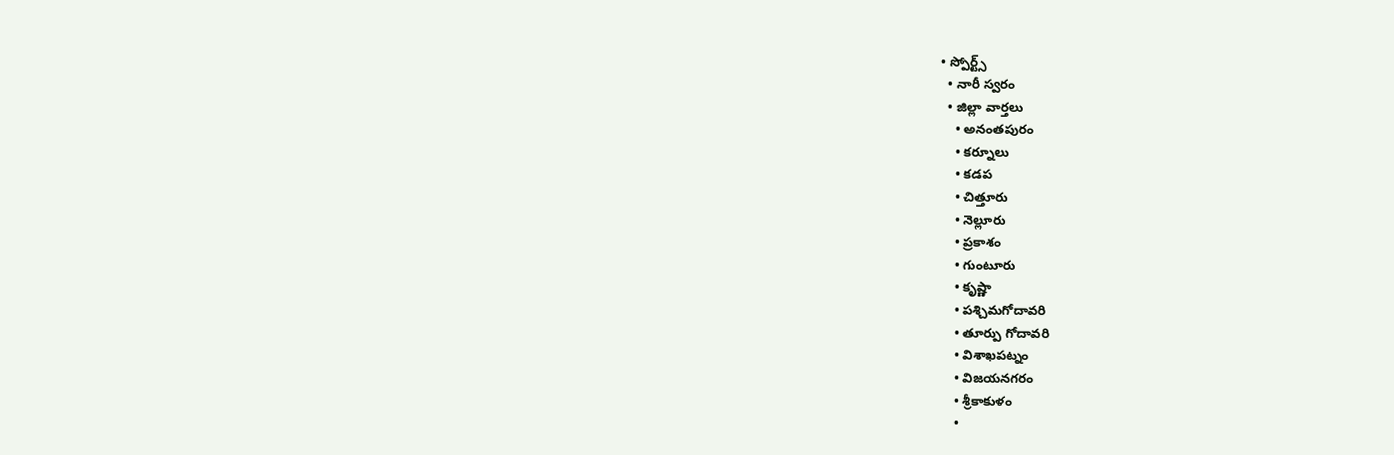• స్పోర్ట్స్
  • నారీ స్వరం
  • జిల్లా వార్తలు
    • అనంతపురం
    • కర్నూలు
    • కడప
    • చిత్తూరు
    • నెల్లూరు
    • ప్రకాశం
    • గుంటూరు
    • కృష్ణా
    • పశ్చిమగోదావరి
    • తూర్పు గోదావరి
    • విశాఖపట్నం
    • విజయనగరం
    • శ్రీకాకుళం
    •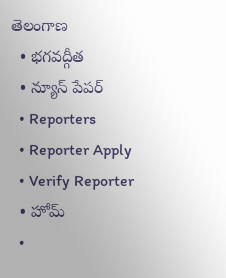తెలంగాణ
  • భగవద్గీత
  • న్యూస్ పేపర్
  • Reporters
  • Reporter Apply
  • Verify Reporter
  • హోమ్
  •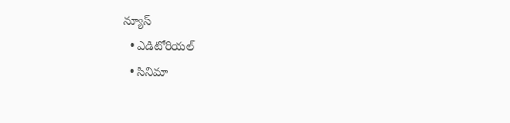న్యూస్
  • ఎడిటోరియల్
  • సినిమా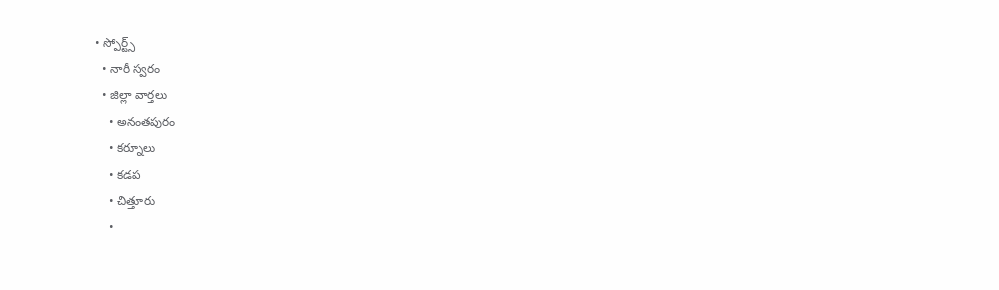• స్పోర్ట్స్
  • నారీ స్వరం
  • జిల్లా వార్తలు
    • అనంతపురం
    • కర్నూలు
    • కడప
    • చిత్తూరు
    •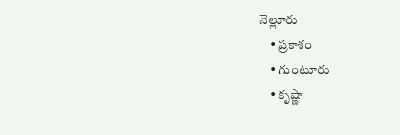నెల్లూరు
    • ప్రకాశం
    • గుంటూరు
    • కృష్ణా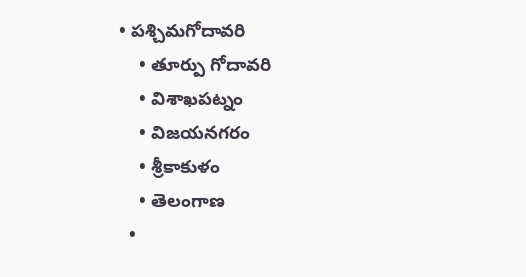• పశ్చిమగోదావరి
    • తూర్పు గోదావరి
    • విశాఖపట్నం
    • విజయనగరం
    • శ్రీకాకుళం
    • తెలంగాణ
  •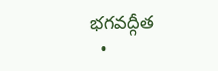భగవద్గీత
  •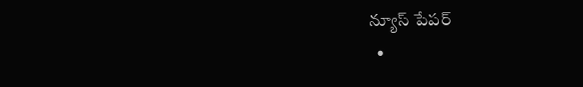న్యూస్ పేపర్
  •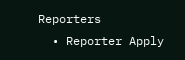Reporters
  • Reporter Apply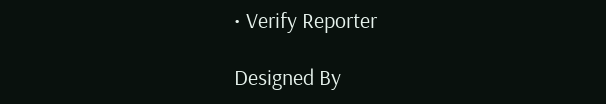• Verify Reporter

Designed By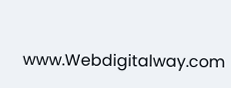www.Webdigitalway.com